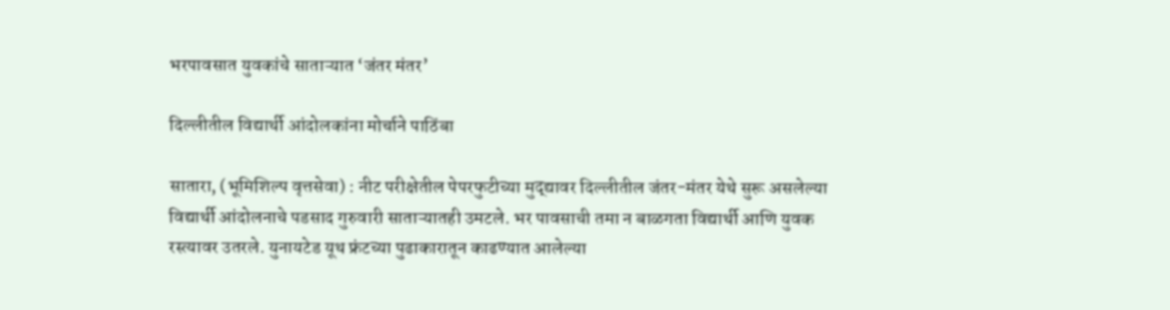भरपावसात युवकांचे साताऱ्यात ‘जंतर मंतर’

दिल्लीतील विद्यार्थी आंदोलकांना मोर्चाने पाठिंबा

सातारा, (भूमिशिल्प वृत्तसेवा) : नीट परीक्षेतील पेपरफुटीच्या मुद्द्यावर दिल्लीतील जंतर-मंतर येथे सुरू असलेल्या विद्यार्थी आंदोलनाचे पडसाद गुरुवारी साताऱ्यातही उमटले. भर पावसाची तमा न बाळगता विद्यार्थी आणि युवक रस्त्यावर उतरले. युनायटेड यूथ फ्रंटच्या पुढाकारातून काढण्यात आलेल्या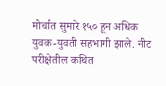मोर्चात सुमारे १५० हून अधिक युवक-युवती सहभागी झाले. नीट परीक्षेतील कथित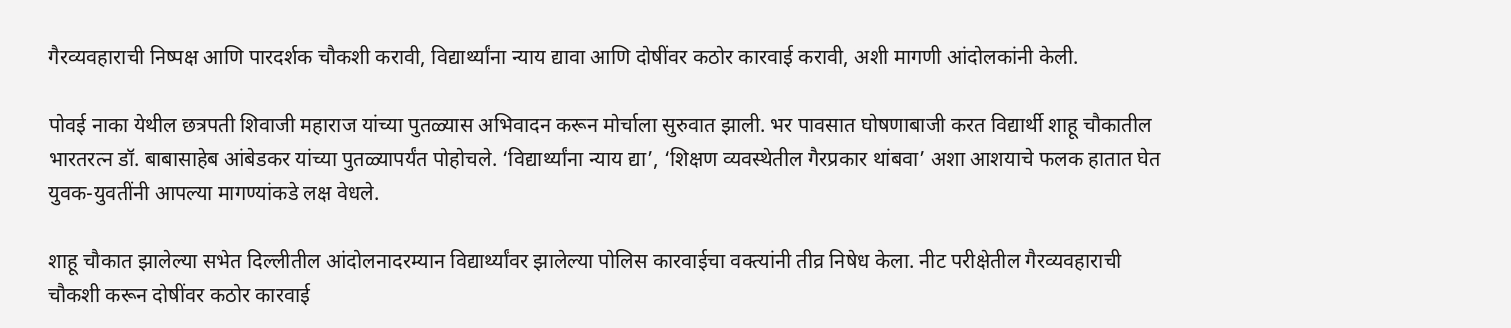गैरव्यवहाराची निष्पक्ष आणि पारदर्शक चौकशी करावी, विद्यार्थ्यांना न्याय द्यावा आणि दोषींवर कठोर कारवाई करावी, अशी मागणी आंदोलकांनी केली.

पोवई नाका येथील छत्रपती शिवाजी महाराज यांच्या पुतळ्यास अभिवादन करून मोर्चाला सुरुवात झाली. भर पावसात घोषणाबाजी करत विद्यार्थी शाहू चौकातील भारतरत्न डॉ. बाबासाहेब आंबेडकर यांच्या पुतळ्यापर्यंत पोहोचले. ‘विद्यार्थ्यांना न्याय द्या’, ‘शिक्षण व्यवस्थेतील गैरप्रकार थांबवा’ अशा आशयाचे फलक हातात घेत युवक-युवतींनी आपल्या मागण्यांकडे लक्ष वेधले.

शाहू चौकात झालेल्या सभेत दिल्लीतील आंदोलनादरम्यान विद्यार्थ्यांवर झालेल्या पोलिस कारवाईचा वक्त्यांनी तीव्र निषेध केला. नीट परीक्षेतील गैरव्यवहाराची चौकशी करून दोषींवर कठोर कारवाई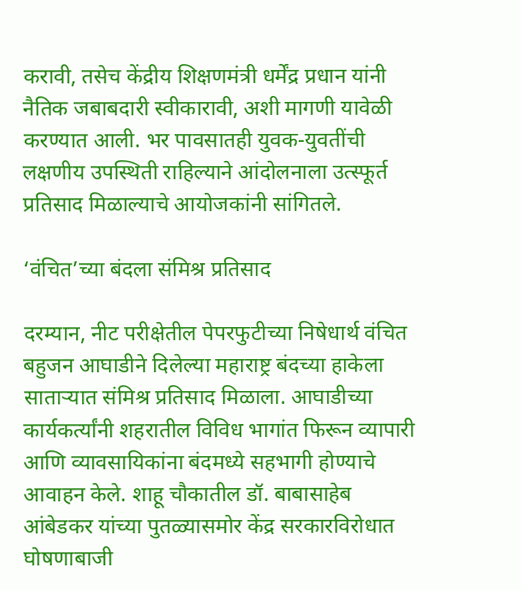करावी, तसेच केंद्रीय शिक्षणमंत्री धर्मेंद्र प्रधान यांनी नैतिक जबाबदारी स्वीकारावी, अशी मागणी यावेळी करण्यात आली. भर पावसातही युवक-युवतींची लक्षणीय उपस्थिती राहिल्याने आंदोलनाला उत्स्फूर्त प्रतिसाद मिळाल्याचे आयोजकांनी सांगितले.

‘वंचित’च्या बंदला संमिश्र प्रतिसाद

दरम्यान, नीट परीक्षेतील पेपरफुटीच्या निषेधार्थ वंचित बहुजन आघाडीने दिलेल्या महाराष्ट्र बंदच्या हाकेला साताऱ्यात संमिश्र प्रतिसाद मिळाला. आघाडीच्या कार्यकर्त्यांनी शहरातील विविध भागांत फिरून व्यापारी आणि व्यावसायिकांना बंदमध्ये सहभागी होण्याचे आवाहन केले. शाहू चौकातील डॉ. बाबासाहेब आंबेडकर यांच्या पुतळ्यासमोर केंद्र सरकारविरोधात घोषणाबाजी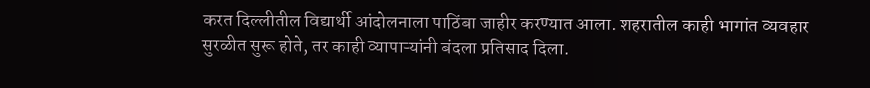करत दिल्लीतील विद्यार्थी आंदोलनाला पाठिंबा जाहीर करण्यात आला. शहरातील काही भागांत व्यवहार सुरळीत सुरू होते, तर काही व्यापाऱ्यांनी बंदला प्रतिसाद दिला.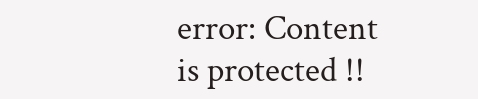error: Content is protected !!